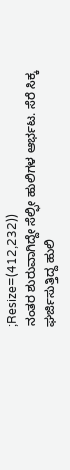;Resize=(412,232))
ನಂತರ ಶುರುವಾಗಿದ್ದೇ ಸೆಲ್ಫೀ ಹುಲಿಗಳ ಆರ್ಭಟ. ಸೆರೆ ಸಿಕ್ಕ ಘರ್ಜಿಸುತ್ತಿದ್ದ ಹುಲಿ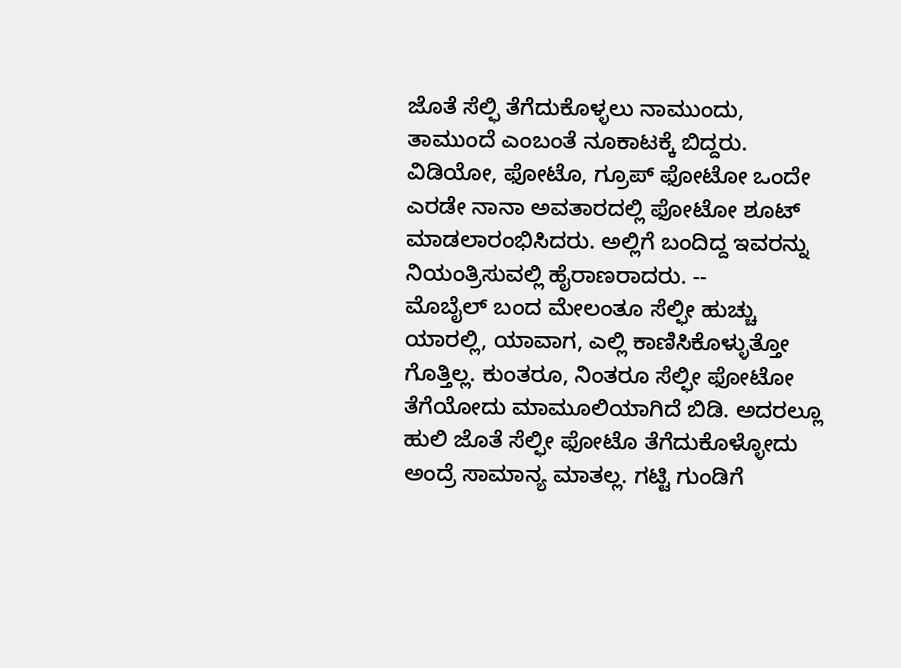ಜೊತೆ ಸೆಲ್ಫಿ ತೆಗೆದುಕೊಳ್ಳಲು ನಾಮುಂದು, ತಾಮುಂದೆ ಎಂಬಂತೆ ನೂಕಾಟಕ್ಕೆ ಬಿದ್ದರು. ವಿಡಿಯೋ, ಫೋಟೊ, ಗ್ರೂಪ್ ಫೋಟೋ ಒಂದೇ ಎರಡೇ ನಾನಾ ಅವತಾರದಲ್ಲಿ ಫೋಟೋ ಶೂಟ್ ಮಾಡಲಾರಂಭಿಸಿದರು. ಅಲ್ಲಿಗೆ ಬಂದಿದ್ದ ಇವರನ್ನು ನಿಯಂತ್ರಿಸುವಲ್ಲಿ ಹೈರಾಣರಾದರು. --
ಮೊಬೈಲ್ ಬಂದ ಮೇಲಂತೂ ಸೆಲ್ಫೀ ಹುಚ್ಚು ಯಾರಲ್ಲಿ, ಯಾವಾಗ, ಎಲ್ಲಿ ಕಾಣಿಸಿಕೊಳ್ಳುತ್ತೋ ಗೊತ್ತಿಲ್ಲ. ಕುಂತರೂ, ನಿಂತರೂ ಸೆಲ್ಫೀ ಫೋಟೋ ತೆಗೆಯೋದು ಮಾಮೂಲಿಯಾಗಿದೆ ಬಿಡಿ. ಅದರಲ್ಲೂ ಹುಲಿ ಜೊತೆ ಸೆಲ್ಫೀ ಫೋಟೊ ತೆಗೆದುಕೊಳ್ಳೋದು ಅಂದ್ರೆ ಸಾಮಾನ್ಯ ಮಾತಲ್ಲ. ಗಟ್ಟಿ ಗುಂಡಿಗೆ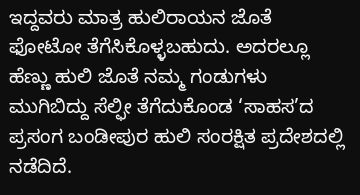ಇದ್ದವರು ಮಾತ್ರ ಹುಲಿರಾಯನ ಜೊತೆ ಫೋಟೋ ತೆಗೆಸಿಕೊಳ್ಳಬಹುದು. ಅದರಲ್ಲೂ ಹೆಣ್ಣು ಹುಲಿ ಜೊತೆ ನಮ್ಮ ಗಂಡುಗಳು ಮುಗಿಬಿದ್ದು ಸೆಲ್ಫೀ ತೆಗೆದುಕೊಂಡ ‘ಸಾಹಸ’ದ ಪ್ರಸಂಗ ಬಂಡೀಪುರ ಹುಲಿ ಸಂರಕ್ಷಿತ ಪ್ರದೇಶದಲ್ಲಿ ನಡೆದಿದೆ.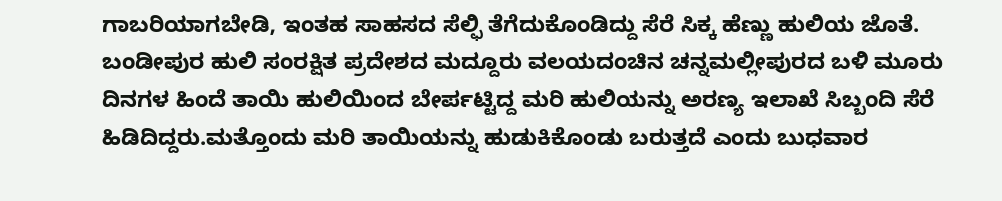ಗಾಬರಿಯಾಗಬೇಡಿ, ಇಂತಹ ಸಾಹಸದ ಸೆಲ್ಫಿ ತೆಗೆದುಕೊಂಡಿದ್ದು ಸೆರೆ ಸಿಕ್ಕ ಹೆಣ್ಣು ಹುಲಿಯ ಜೊತೆ.
ಬಂಡೀಪುರ ಹುಲಿ ಸಂರಕ್ಷಿತ ಪ್ರದೇಶದ ಮದ್ದೂರು ವಲಯದಂಚಿನ ಚನ್ನಮಲ್ಲೀಪುರದ ಬಳಿ ಮೂರು ದಿನಗಳ ಹಿಂದೆ ತಾಯಿ ಹುಲಿಯಿಂದ ಬೇರ್ಪಟ್ಟಿದ್ದ ಮರಿ ಹುಲಿಯನ್ನು ಅರಣ್ಯ ಇಲಾಖೆ ಸಿಬ್ಬಂದಿ ಸೆರೆ ಹಿಡಿದಿದ್ದರು.ಮತ್ತೊಂದು ಮರಿ ತಾಯಿಯನ್ನು ಹುಡುಕಿಕೊಂಡು ಬರುತ್ತದೆ ಎಂದು ಬುಧವಾರ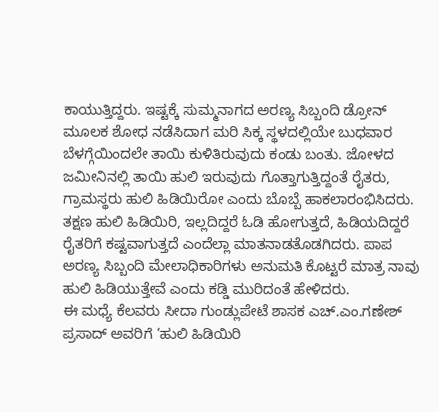ಕಾಯುತ್ತಿದ್ದರು. ಇಷ್ಟಕ್ಕೆ ಸುಮ್ಮನಾಗದ ಅರಣ್ಯ ಸಿಬ್ಬಂದಿ ಡ್ರೋನ್ ಮೂಲಕ ಶೋಧ ನಡೆಸಿದಾಗ ಮರಿ ಸಿಕ್ಕ ಸ್ಥಳದಲ್ಲಿಯೇ ಬುಧವಾರ ಬೆಳಗ್ಗೆಯಿಂದಲೇ ತಾಯಿ ಕುಳಿತಿರುವುದು ಕಂಡು ಬಂತು. ಜೋಳದ ಜಮೀನಿನಲ್ಲಿ ತಾಯಿ ಹುಲಿ ಇರುವುದು ಗೊತ್ತಾಗುತ್ತಿದ್ದಂತೆ ರೈತರು, ಗ್ರಾಮಸ್ಥರು ಹುಲಿ ಹಿಡಿಯಿರೋ ಎಂದು ಬೊಬ್ಬೆ ಹಾಕಲಾರಂಭಿಸಿದರು. ತಕ್ಷಣ ಹುಲಿ ಹಿಡಿಯಿರಿ, ಇಲ್ಲದಿದ್ದರೆ ಓಡಿ ಹೋಗುತ್ತದೆ, ಹಿಡಿಯದಿದ್ದರೆ ರೈತರಿಗೆ ಕಷ್ಟವಾಗುತ್ತದೆ ಎಂದೆಲ್ಲಾ ಮಾತನಾಡತೊಡಗಿದರು. ಪಾಪ ಅರಣ್ಯ ಸಿಬ್ಬಂದಿ ಮೇಲಾಧಿಕಾರಿಗಳು ಅನುಮತಿ ಕೊಟ್ಟರೆ ಮಾತ್ರ ನಾವು ಹುಲಿ ಹಿಡಿಯುತ್ತೇವೆ ಎಂದು ಕಡ್ಡಿ ಮುರಿದಂತೆ ಹೇಳಿದರು.
ಈ ಮಧ್ಯೆ ಕೆಲವರು ಸೀದಾ ಗುಂಡ್ಲುಪೇಟೆ ಶಾಸಕ ಎಚ್.ಎಂ.ಗಣೇಶ್ ಪ್ರಸಾದ್ ಅವರಿಗೆ ‘ಹುಲಿ ಹಿಡಿಯಿರಿ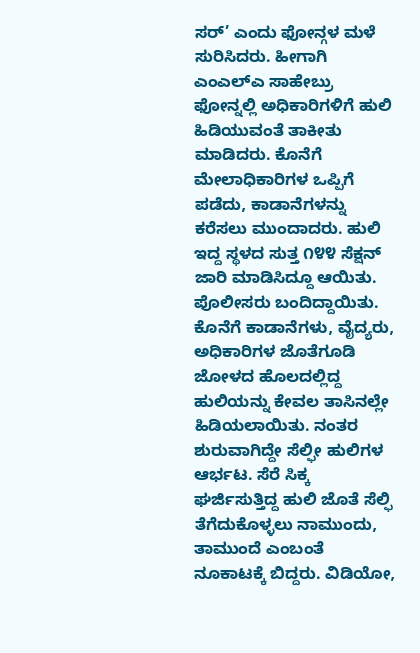ಸರ್’ ಎಂದು ಫೋನ್ಗಳ ಮಳೆ ಸುರಿಸಿದರು. ಹೀಗಾಗಿ ಎಂಎಲ್ಎ ಸಾಹೇಬ್ರು ಫೋನ್ನಲ್ಲಿ ಅಧಿಕಾರಿಗಳಿಗೆ ಹುಲಿ ಹಿಡಿಯುವಂತೆ ತಾಕೀತು ಮಾಡಿದರು. ಕೊನೆಗೆ ಮೇಲಾಧಿಕಾರಿಗಳ ಒಪ್ಪಿಗೆ ಪಡೆದು, ಕಾಡಾನೆಗಳನ್ನು ಕರೆಸಲು ಮುಂದಾದರು. ಹುಲಿ ಇದ್ದ ಸ್ಥಳದ ಸುತ್ತ ೧೪೪ ಸೆಕ್ಷನ್ ಜಾರಿ ಮಾಡಿಸಿದ್ದೂ ಆಯಿತು. ಪೊಲೀಸರು ಬಂದಿದ್ದಾಯಿತು. ಕೊನೆಗೆ ಕಾಡಾನೆಗಳು, ವೈದ್ಯರು, ಅಧಿಕಾರಿಗಳ ಜೊತೆಗೂಡಿ ಜೋಳದ ಹೊಲದಲ್ಲಿದ್ದ ಹುಲಿಯನ್ನು ಕೇವಲ ತಾಸಿನಲ್ಲೇ ಹಿಡಿಯಲಾಯಿತು. ನಂತರ ಶುರುವಾಗಿದ್ದೇ ಸೆಲ್ಫೀ ಹುಲಿಗಳ ಆರ್ಭಟ. ಸೆರೆ ಸಿಕ್ಕ ಘರ್ಜಿಸುತ್ತಿದ್ದ ಹುಲಿ ಜೊತೆ ಸೆಲ್ಫಿ ತೆಗೆದುಕೊಳ್ಳಲು ನಾಮುಂದು, ತಾಮುಂದೆ ಎಂಬಂತೆ ನೂಕಾಟಕ್ಕೆ ಬಿದ್ದರು. ವಿಡಿಯೋ,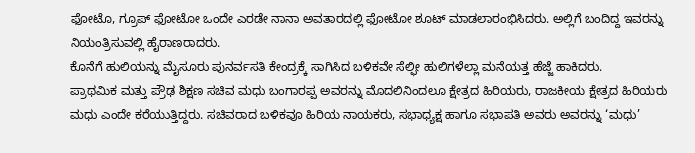ಫೋಟೊ, ಗ್ರೂಪ್ ಫೋಟೋ ಒಂದೇ ಎರಡೇ ನಾನಾ ಅವತಾರದಲ್ಲಿ ಫೋಟೋ ಶೂಟ್ ಮಾಡಲಾರಂಭಿಸಿದರು. ಅಲ್ಲಿಗೆ ಬಂದಿದ್ದ ಇವರನ್ನು ನಿಯಂತ್ರಿಸುವಲ್ಲಿ ಹೈರಾಣರಾದರು.
ಕೊನೆಗೆ ಹುಲಿಯನ್ನು ಮೈಸೂರು ಪುನರ್ವಸತಿ ಕೇಂದ್ರಕ್ಕೆ ಸಾಗಿಸಿದ ಬಳಿಕವೇ ಸೆಲ್ಫೀ ಹುಲಿಗಳೆಲ್ಲಾ ಮನೆಯತ್ತ ಹೆಜ್ಜೆ ಹಾಕಿದರು.
ಪ್ರಾಥಮಿಕ ಮತ್ತು ಪ್ರೌಢ ಶಿಕ್ಷಣ ಸಚಿವ ಮಧು ಬಂಗಾರಪ್ಪ ಅವರನ್ನು ಮೊದಲಿನಿಂದಲೂ ಕ್ಷೇತ್ರದ ಹಿರಿಯರು, ರಾಜಕೀಯ ಕ್ಷೇತ್ರದ ಹಿರಿಯರು ಮಧು ಎಂದೇ ಕರೆಯುತ್ತಿದ್ದರು. ಸಚಿವರಾದ ಬಳಿಕವೂ ಹಿರಿಯ ನಾಯಕರು, ಸಭಾಧ್ಯಕ್ಷ ಹಾಗೂ ಸಭಾಪತಿ ಅವರು ಅವರನ್ನು ‘ಮಧು’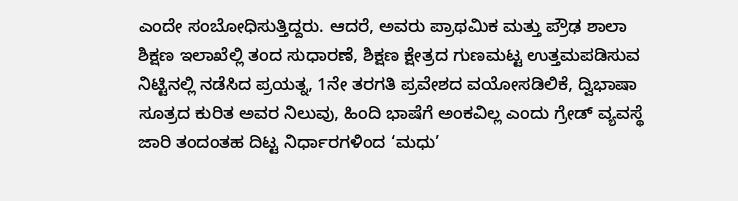ಎಂದೇ ಸಂಬೋಧಿಸುತ್ತಿದ್ದರು. ಆದರೆ, ಅವರು ಪ್ರಾಥಮಿಕ ಮತ್ತು ಪ್ರೌಢ ಶಾಲಾ ಶಿಕ್ಷಣ ಇಲಾಖೆಲ್ಲಿ ತಂದ ಸುಧಾರಣೆ, ಶಿಕ್ಷಣ ಕ್ಷೇತ್ರದ ಗುಣಮಟ್ಟ ಉತ್ತಮಪಡಿಸುವ ನಿಟ್ಟಿನಲ್ಲಿ ನಡೆಸಿದ ಪ್ರಯತ್ನ, 1ನೇ ತರಗತಿ ಪ್ರವೇಶದ ವಯೋಸಡಿಲಿಕೆ, ದ್ವಿಭಾಷಾ ಸೂತ್ರದ ಕುರಿತ ಅವರ ನಿಲುವು, ಹಿಂದಿ ಭಾಷೆಗೆ ಅಂಕವಿಲ್ಲ ಎಂದು ಗ್ರೇಡ್ ವ್ಯವಸ್ಥೆ ಜಾರಿ ತಂದಂತಹ ದಿಟ್ಟ ನಿರ್ಧಾರಗಳಿಂದ ‘ಮಧು’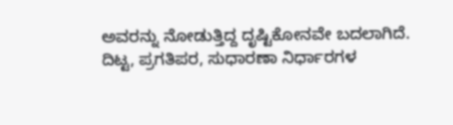ಅವರನ್ನು ನೋಡುತ್ತಿದ್ದ ದೃಷ್ಟಿಕೋನವೇ ಬದಲಾಗಿದೆ.
ದಿಟ್ಟ, ಪ್ರಗತಿಪರ, ಸುಧಾರಣಾ ನಿರ್ಧಾರಗಳ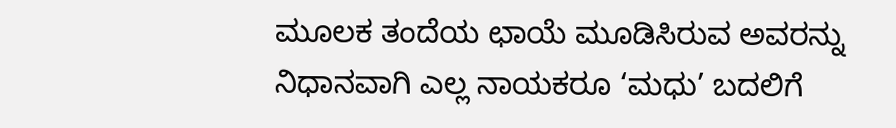ಮೂಲಕ ತಂದೆಯ ಛಾಯೆ ಮೂಡಿಸಿರುವ ಅವರನ್ನು ನಿಧಾನವಾಗಿ ಎಲ್ಲ ನಾಯಕರೂ ‘ಮಧು’ ಬದಲಿಗೆ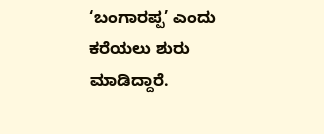‘ಬಂಗಾರಪ್ಪ’ ಎಂದು ಕರೆಯಲು ಶುರು ಮಾಡಿದ್ದಾರೆ.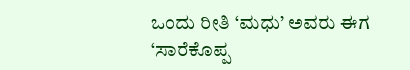ಒಂದು ರೀತಿ ‘ಮಧು’ ಅವರು ಈಗ ‘ಸಾರೆಕೊಪ್ಪ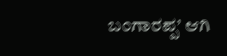ಬಂಗಾರಪ್ಪ’ ಆಗಿ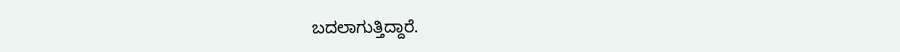ಬದಲಾಗುತ್ತಿದ್ದಾರೆ.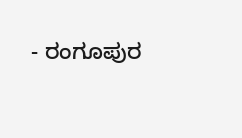- ರಂಗೂಪುರ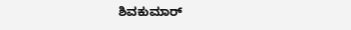ಶಿವಕುಮಾರ್